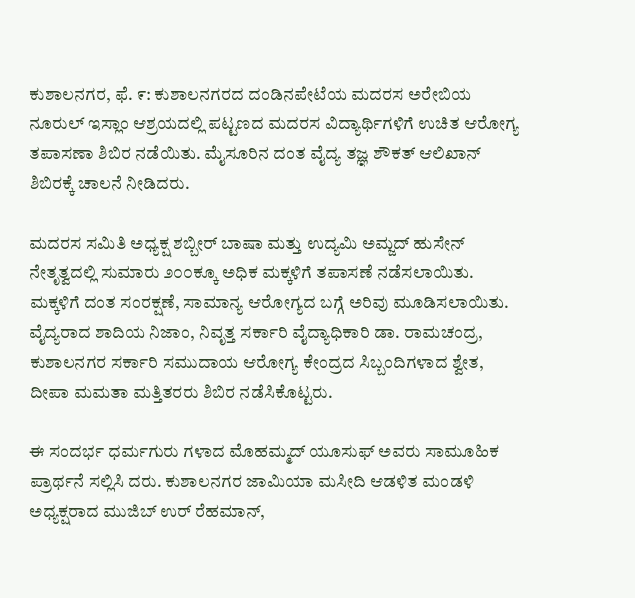ಕುಶಾಲನಗರ, ಫೆ. ೯: ಕುಶಾಲನಗರದ ದಂಡಿನಪೇಟೆಯ ಮದರಸ ಅರೇಬಿಯ ನೂರುಲ್ ಇಸ್ಲಾಂ ಆಶ್ರಯದಲ್ಲಿ ಪಟ್ಟಣದ ಮದರಸ ವಿದ್ಯಾರ್ಥಿಗಳಿಗೆ ಉಚಿತ ಆರೋಗ್ಯ ತಪಾಸಣಾ ಶಿಬಿರ ನಡೆಯಿತು. ಮೈಸೂರಿನ ದಂತ ವೈದ್ಯ ತಜ್ಞ ಶೌಕತ್ ಆಲಿಖಾನ್ ಶಿಬಿರಕ್ಕೆ ಚಾಲನೆ ನೀಡಿದರು.

ಮದರಸ ಸಮಿತಿ ಅಧ್ಯಕ್ಷ ಶಬ್ಬೀರ್ ಬಾಷಾ ಮತ್ತು ಉದ್ಯಮಿ ಅಮ್ಜದ್ ಹುಸೇನ್ ನೇತೃತ್ವದಲ್ಲಿ ಸುಮಾರು ೨೦೦ಕ್ಕೂ ಅಧಿಕ ಮಕ್ಕಳಿಗೆ ತಪಾಸಣೆ ನಡೆಸಲಾಯಿತು. ಮಕ್ಕಳಿಗೆ ದಂತ ಸಂರಕ್ಷಣೆ, ಸಾಮಾನ್ಯ ಆರೋಗ್ಯದ ಬಗ್ಗೆ ಅರಿವು ಮೂಡಿಸಲಾಯಿತು. ವೈದ್ಯರಾದ ಶಾದಿಯ ನಿಜಾಂ, ನಿವೃತ್ತ ಸರ್ಕಾರಿ ವೈದ್ಯಾಧಿಕಾರಿ ಡಾ. ರಾಮಚಂದ್ರ, ಕುಶಾಲನಗರ ಸರ್ಕಾರಿ ಸಮುದಾಯ ಆರೋಗ್ಯ ಕೇಂದ್ರದ ಸಿಬ್ಬಂದಿಗಳಾದ ಶ್ವೇತ, ದೀಪಾ ಮಮತಾ ಮತ್ತಿತರರು ಶಿಬಿರ ನಡೆಸಿಕೊಟ್ಟರು.

ಈ ಸಂದರ್ಭ ಧರ್ಮಗುರು ಗಳಾದ ಮೊಹಮ್ಮದ್ ಯೂಸುಫ್ ಅವರು ಸಾಮೂಹಿಕ ಪ್ರಾರ್ಥನೆ ಸಲ್ಲಿಸಿ ದರು. ಕುಶಾಲನಗರ ಜಾಮಿಯಾ ಮಸೀದಿ ಆಡಳಿತ ಮಂಡಳಿ ಅಧ್ಯಕ್ಷರಾದ ಮುಜಿಬ್ ಉರ್ ರೆಹಮಾನ್,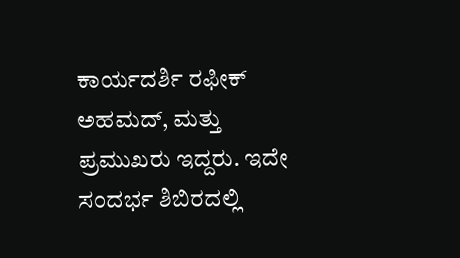ಕಾರ್ಯದರ್ಶಿ ರಫೀಕ್ ಅಹಮದ್, ಮತ್ತು ಪ್ರಮುಖರು ಇದ್ದರು. ಇದೇ ಸಂದರ್ಭ ಶಿಬಿರದಲ್ಲಿ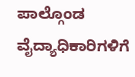ಪಾಲ್ಗೊಂಡ ವೈದ್ಯಾಧಿಕಾರಿಗಳಿಗೆ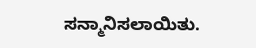ಸನ್ಮಾನಿಸಲಾಯಿತು.